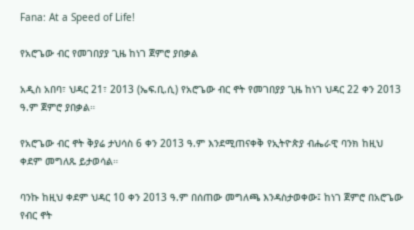Fana: At a Speed of Life!

የአሮጌው ብር የመገበያያ ጊዜ ከነገ ጀምሮ ያበቃል

አዲስ አበባ፣ ህዳር 21፣ 2013 (ኤፍ.ቢ.ሲ) የአሮጌው ብር ኖት የመገበያያ ጊዜ ከነገ ህዳር 22 ቀን 2013 ዓ.ም ጀምሮ ያበቃል።

የአሮጌው ብር ኖት ቅያሬ ታህሳስ 6 ቀን 2013 ዓ.ም እንደሚጠናቀቅ የኢትዮጵያ ብሔራዊ ባንክ ከዚህ ቀደም መግለጹ ይታወሳል።

ባንኩ ከዚህ ቀደም ህዳር 10 ቀን 2013 ዓ.ም በሰጠው መግለጫ እንዳስታወቀው፤ ከነገ ጀምሮ በአሮጌው የብር ኖት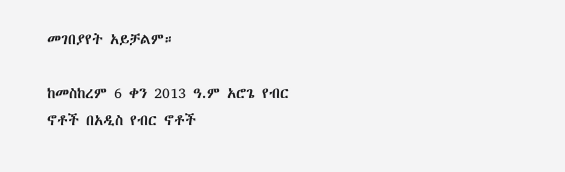መገበያየት አይቻልም።

ከመስከረም 6 ቀን 2013 ዓ.ም አሮጌ የብር ኖቶች በአዲስ የብር ኖቶች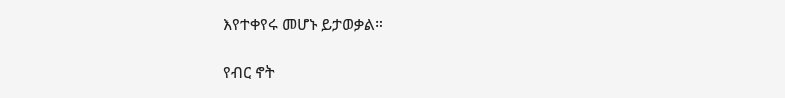እየተቀየሩ መሆኑ ይታወቃል።

የብር ኖት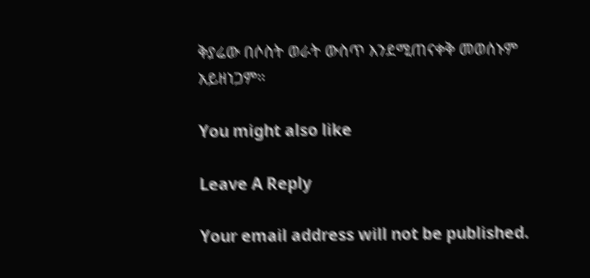ቅያሬው በሶስት ወራት ውስጥ እንደሚጠናቀቅ መወሰኑም አይዘነጋም።

You might also like

Leave A Reply

Your email address will not be published.